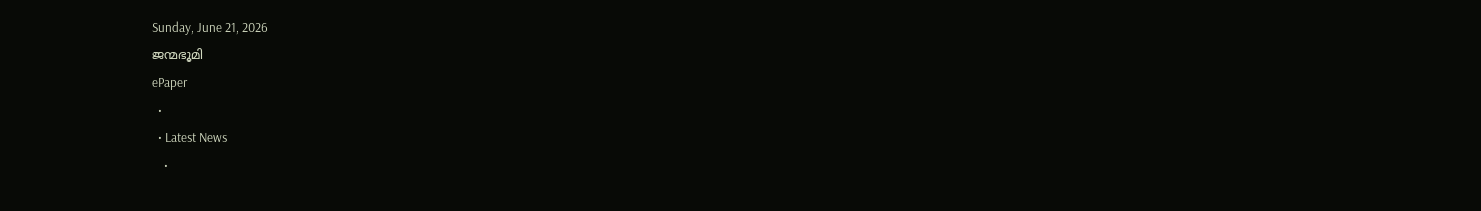Sunday, June 21, 2026
ജന്മഭൂമി
ePaper
  •
  • Latest News
    •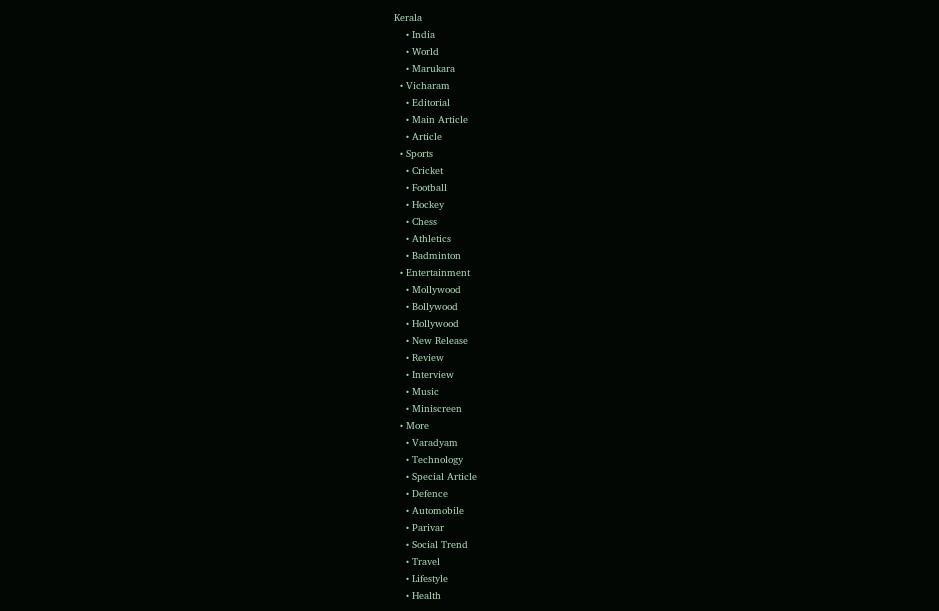Kerala
    • India
    • World
    • Marukara
  • Vicharam
    • Editorial
    • Main Article
    • Article
  • Sports
    • Cricket
    • Football
    • Hockey
    • Chess
    • Athletics
    • Badminton
  • Entertainment
    • Mollywood
    • Bollywood
    • Hollywood
    • New Release
    • Review
    • Interview
    • Music
    • Miniscreen
  • More
    • Varadyam
    • Technology
    • Special Article
    • Defence
    • Automobile
    • Parivar
    • Social Trend
    • Travel
    • Lifestyle
    • Health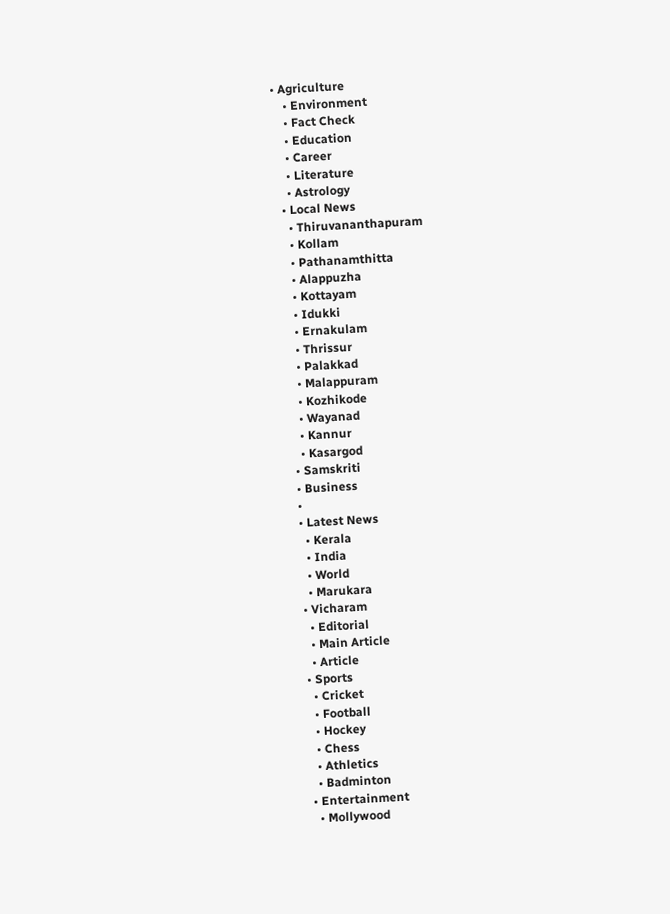• Agriculture
    • Environment
    • Fact Check
    • Education
    • Career
    • Literature
    • Astrology
  • Local News
    • Thiruvananthapuram
    • Kollam
    • Pathanamthitta
    • Alappuzha
    • Kottayam
    • Idukki
    • Ernakulam
    • Thrissur
    • Palakkad
    • Malappuram
    • Kozhikode
    • Wayanad
    • Kannur
    • Kasargod
  • Samskriti
  • Business
  •
  • Latest News
    • Kerala
    • India
    • World
    • Marukara
  • Vicharam
    • Editorial
    • Main Article
    • Article
  • Sports
    • Cricket
    • Football
    • Hockey
    • Chess
    • Athletics
    • Badminton
  • Entertainment
    • Mollywood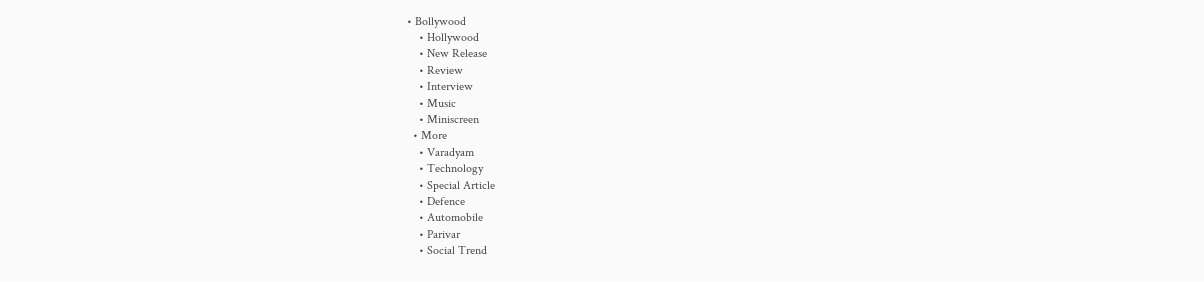• Bollywood
    • Hollywood
    • New Release
    • Review
    • Interview
    • Music
    • Miniscreen
  • More
    • Varadyam
    • Technology
    • Special Article
    • Defence
    • Automobile
    • Parivar
    • Social Trend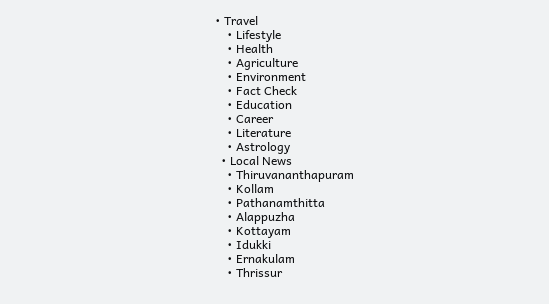• Travel
    • Lifestyle
    • Health
    • Agriculture
    • Environment
    • Fact Check
    • Education
    • Career
    • Literature
    • Astrology
  • Local News
    • Thiruvananthapuram
    • Kollam
    • Pathanamthitta
    • Alappuzha
    • Kottayam
    • Idukki
    • Ernakulam
    • Thrissur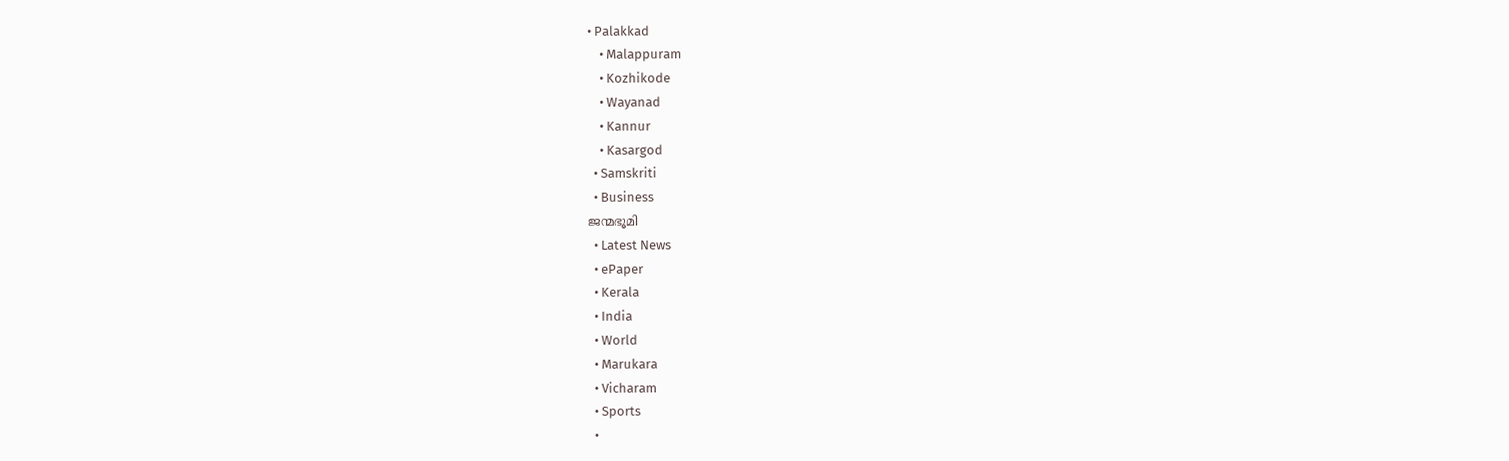• Palakkad
    • Malappuram
    • Kozhikode
    • Wayanad
    • Kannur
    • Kasargod
  • Samskriti
  • Business
ജന്മഭൂമി
  • Latest News
  • ePaper
  • Kerala
  • India
  • World
  • Marukara
  • Vicharam
  • Sports
  •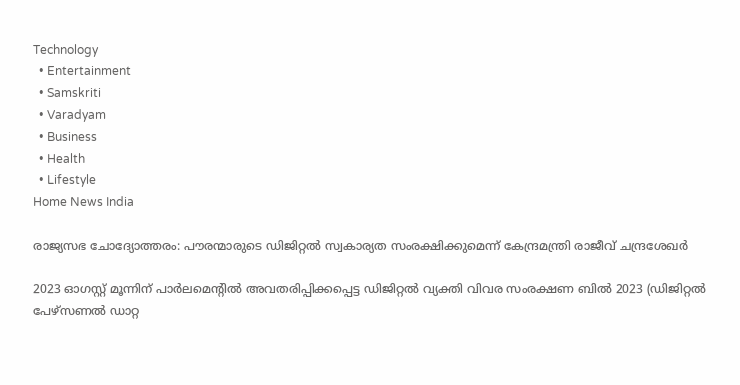Technology
  • Entertainment
  • Samskriti
  • Varadyam
  • Business
  • Health
  • Lifestyle
Home News India

രാജ്യസഭ ചോദ്യോത്തരം: പൗരന്മാരുടെ ഡിജിറ്റല്‍ സ്വകാര്യത സംരക്ഷിക്കുമെന്ന് കേന്ദ്രമന്ത്രി രാജീവ് ചന്ദ്രശേഖര്‍

2023 ഓഗസ്റ്റ് മൂന്നിന് പാര്‍ലമെന്റില്‍ അവതരിപ്പിക്കപ്പെട്ട ഡിജിറ്റല്‍ വ്യക്തി വിവര സംരക്ഷണ ബില്‍ 2023 (ഡിജിറ്റല്‍ പേഴ്‌സണല്‍ ഡാറ്റ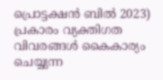പ്രൊട്ടക്ഷന്‍ ബില്‍ 2023) പ്രകാരം വ്യക്തിഗത വിവരങ്ങള്‍ കൈകാര്യം ചെയ്യുന്ന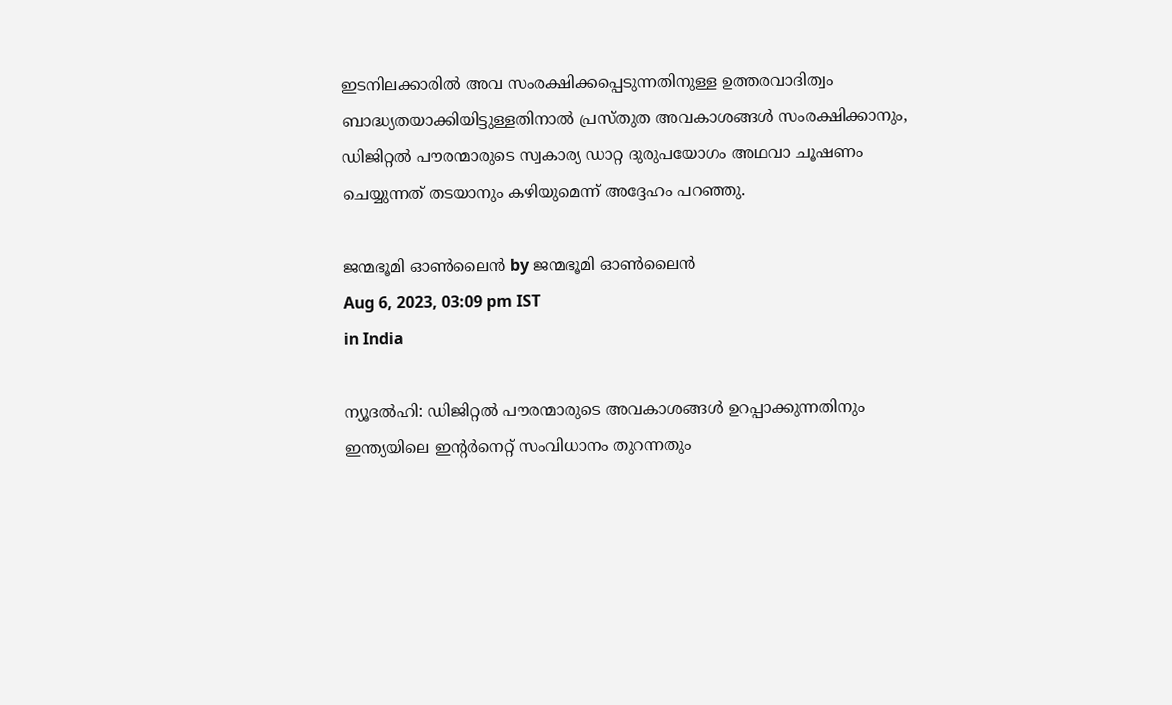ഇടനിലക്കാരില്‍ അവ സംരക്ഷിക്കപ്പെടുന്നതിനുള്ള ഉത്തരവാദിത്വം ബാദ്ധ്യതയാക്കിയിട്ടുള്ളതിനാല്‍ പ്രസ്തുത അവകാശങ്ങള്‍ സംരക്ഷിക്കാനും, ഡിജിറ്റല്‍ പൗരന്മാരുടെ സ്വകാര്യ ഡാറ്റ ദുരുപയോഗം അഥവാ ചൂഷണം ചെയ്യുന്നത് തടയാനും കഴിയുമെന്ന് അദ്ദേഹം പറഞ്ഞു.

ജന്മഭൂമി ഓണ്‍ലൈന്‍ by ജന്മഭൂമി ഓണ്‍ലൈന്‍
Aug 6, 2023, 03:09 pm IST
in India

ന്യൂദല്‍ഹി: ഡിജിറ്റല്‍ പൗരന്മാരുടെ അവകാശങ്ങള്‍ ഉറപ്പാക്കുന്നതിനും ഇന്ത്യയിലെ ഇന്റര്‍നെറ്റ് സംവിധാനം തുറന്നതും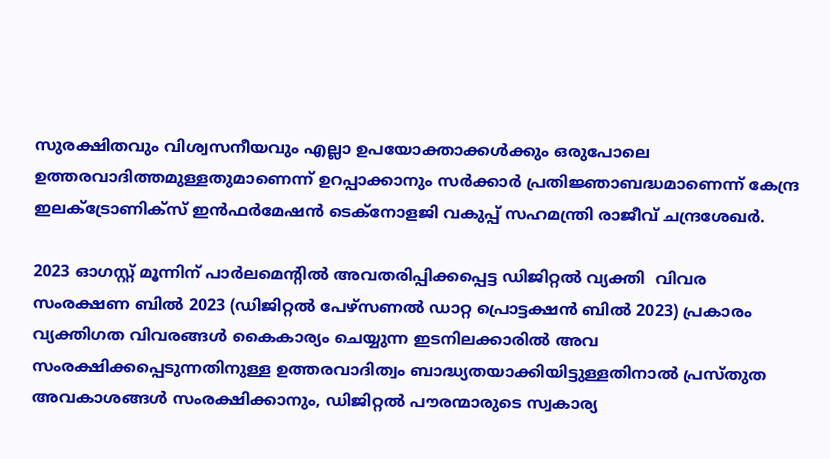സുരക്ഷിതവും വിശ്വസനീയവും എല്ലാ ഉപയോക്താക്കള്‍ക്കും ഒരുപോലെ ഉത്തരവാദിത്തമുള്ളതുമാണെന്ന് ഉറപ്പാക്കാനും സര്‍ക്കാര്‍ പ്രതിജ്ഞാബദ്ധമാണെന്ന് കേന്ദ്ര ഇലക്‌ട്രോണിക്‌സ് ഇന്‍ഫര്‍മേഷന്‍ ടെക്‌നോളജി വകുപ്പ് സഹമന്ത്രി രാജീവ് ചന്ദ്രശേഖര്‍.

2023 ഓഗസ്റ്റ് മൂന്നിന് പാര്‍ലമെന്റില്‍ അവതരിപ്പിക്കപ്പെട്ട ഡിജിറ്റല്‍ വ്യക്തി  വിവര സംരക്ഷണ ബില്‍ 2023 (ഡിജിറ്റല്‍ പേഴ്‌സണല്‍ ഡാറ്റ പ്രൊട്ടക്ഷന്‍ ബില്‍ 2023) പ്രകാരം വ്യക്തിഗത വിവരങ്ങള്‍ കൈകാര്യം ചെയ്യുന്ന ഇടനിലക്കാരില്‍ അവ സംരക്ഷിക്കപ്പെടുന്നതിനുള്ള ഉത്തരവാദിത്വം ബാദ്ധ്യതയാക്കിയിട്ടുള്ളതിനാല്‍ പ്രസ്തുത അവകാശങ്ങള്‍ സംരക്ഷിക്കാനും, ഡിജിറ്റല്‍ പൗരന്മാരുടെ സ്വകാര്യ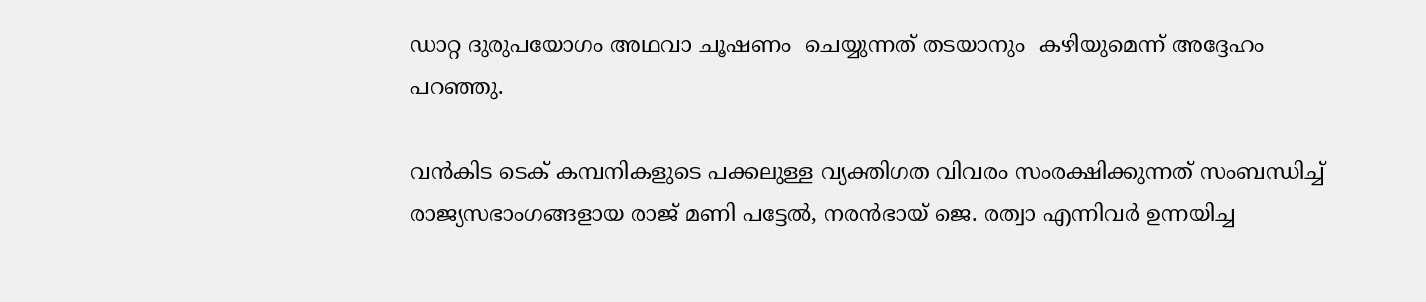ഡാറ്റ ദുരുപയോഗം അഥവാ ചൂഷണം  ചെയ്യുന്നത് തടയാനും  കഴിയുമെന്ന് അദ്ദേഹം പറഞ്ഞു.

വന്‍കിട ടെക് കമ്പനികളുടെ പക്കലുള്ള വ്യക്തിഗത വിവരം സംരക്ഷിക്കുന്നത് സംബന്ധിച്ച്  രാജ്യസഭാംഗങ്ങളായ രാജ് മണി പട്ടേല്‍, നരന്‍ഭായ് ജെ. രത്വാ എന്നിവര്‍ ഉന്നയിച്ച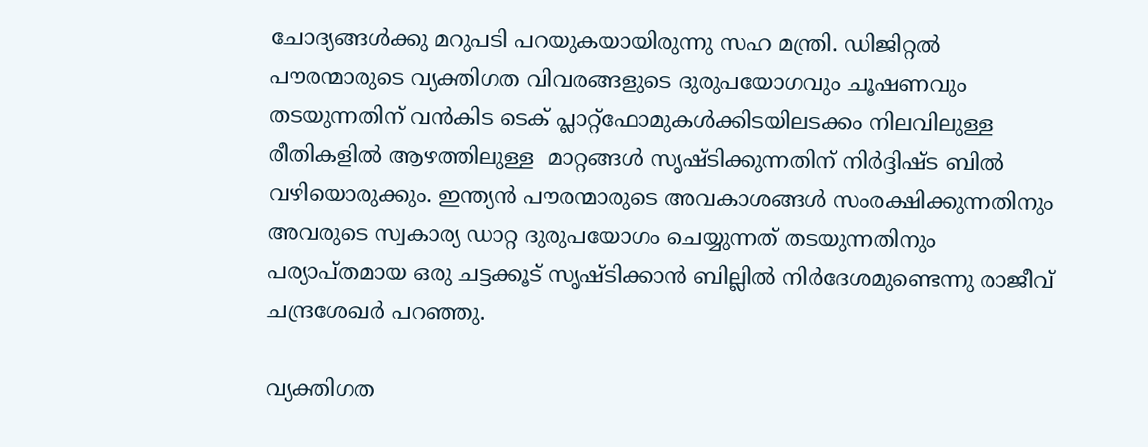ചോദ്യങ്ങള്‍ക്കു മറുപടി പറയുകയായിരുന്നു സഹ മന്ത്രി. ഡിജിറ്റല്‍ പൗരന്മാരുടെ വ്യക്തിഗത വിവരങ്ങളുടെ ദുരുപയോഗവും ചൂഷണവും തടയുന്നതിന് വന്‍കിട ടെക് പ്ലാറ്റ്‌ഫോമുകള്‍ക്കിടയിലടക്കം നിലവിലുള്ള  രീതികളില്‍ ആഴത്തിലുള്ള  മാറ്റങ്ങള്‍ സൃഷ്ടിക്കുന്നതിന് നിര്‍ദ്ദിഷ്ട ബില്‍ വഴിയൊരുക്കും. ഇന്ത്യന്‍ പൗരന്മാരുടെ അവകാശങ്ങള്‍ സംരക്ഷിക്കുന്നതിനും അവരുടെ സ്വകാര്യ ഡാറ്റ ദുരുപയോഗം ചെയ്യുന്നത് തടയുന്നതിനും  പര്യാപ്തമായ ഒരു ചട്ടക്കൂട് സൃഷ്ടിക്കാന്‍ ബില്ലില്‍ നിര്‍ദേശമുണ്ടെന്നു രാജീവ് ചന്ദ്രശേഖര്‍ പറഞ്ഞു.

വ്യക്തിഗത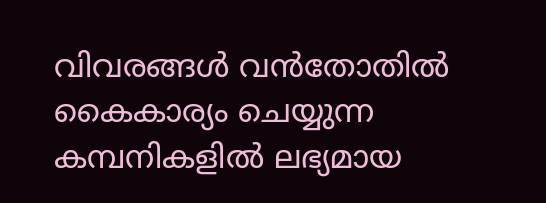വിവരങ്ങള്‍ വന്‍തോതില്‍ കൈകാര്യം ചെയ്യുന്ന കമ്പനികളില്‍ ലഭ്യമായ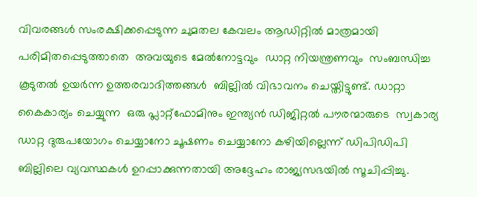വിവരങ്ങള്‍ സംരക്ഷിക്കപ്പെടുന്ന ചുമതല കേവലം ആഡിറ്റില്‍ മാത്രമായി  പരിമിതപ്പെടുത്താതെ  അവയുടെ മേല്‍നോട്ടവും  ഡാറ്റ നിയന്ത്രണവും  സംബന്ധിച്ച കൂടുതല്‍ ഉയര്‍ന്ന ഉത്തരവാദിത്തങ്ങള്‍  ബില്ലില്‍ വിഭാവനം ചെയ്തിട്ടുണ്ട്. ഡാറ്റാ കൈകാര്യം ചെയ്യുന്ന  ഒരു പ്ലാറ്റ്‌ഫോമിനും ഇന്ത്യന്‍ ഡിജിറ്റല്‍ പൗരന്മാരുടെ  സ്വകാര്യ ഡാറ്റ ദുരുപയോഗം ചെയ്യാനോ ചൂഷണം ചെയ്യാനോ കഴിയില്ലെന്ന് ഡിപിഡിപി ബില്ലിലെ വ്യവസ്ഥകള്‍ ഉറപ്പാക്കുന്നതായി അദ്ദേഹം രാജ്യസഭയില്‍ സൂചിപ്പിച്ചു.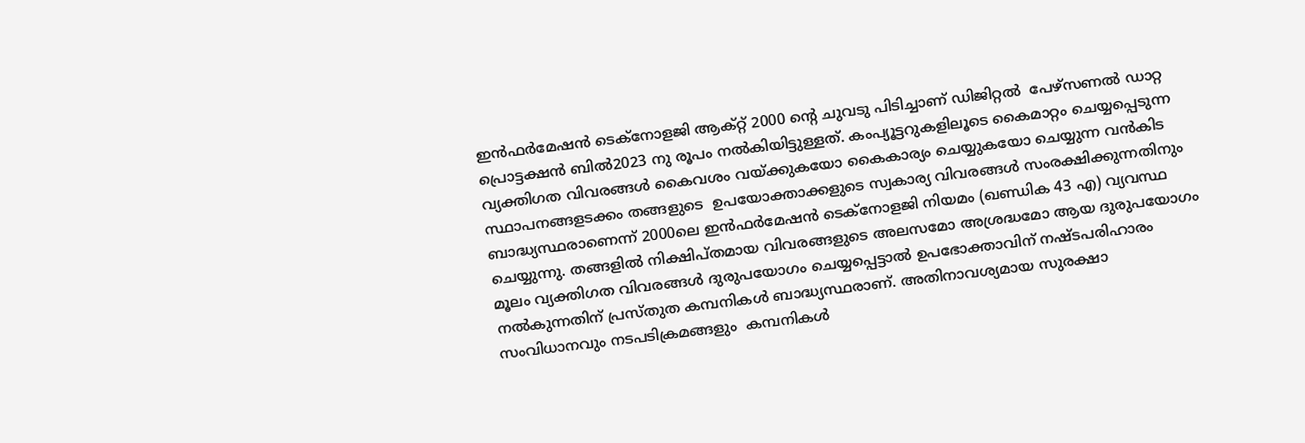ഇന്‍ഫര്‍മേഷന്‍ ടെക്‌നോളജി ആക്റ്റ് 2000 ന്റെ ചുവടു പിടിച്ചാണ് ഡിജിറ്റല്‍  പേഴ്‌സണല്‍ ഡാറ്റ പ്രൊട്ടക്ഷന്‍ ബില്‍2023 നു രൂപം നല്‍കിയിട്ടുള്ളത്. കംപ്യൂട്ടറുകളിലൂടെ കൈമാറ്റം ചെയ്യപ്പെടുന്ന വ്യക്തിഗത വിവരങ്ങള്‍ കൈവശം വയ്‌ക്കുകയോ കൈകാര്യം ചെയ്യുകയോ ചെയ്യുന്ന വന്‍കിട സ്ഥാപനങ്ങളടക്കം തങ്ങളുടെ  ഉപയോക്താക്കളുടെ സ്വകാര്യ വിവരങ്ങള്‍ സംരക്ഷിക്കുന്നതിനും  ബാദ്ധ്യസ്ഥരാണെന്ന് 2000ലെ ഇന്‍ഫര്‍മേഷന്‍ ടെക്‌നോളജി നിയമം (ഖണ്ഡിക 43 എ) വ്യവസ്ഥ ചെയ്യുന്നു. തങ്ങളില്‍ നിക്ഷിപ്തമായ വിവരങ്ങളുടെ അലസമോ അശ്രദ്ധമോ ആയ ദുരുപയോഗം മൂലം വ്യക്തിഗത വിവരങ്ങള്‍ ദുരുപയോഗം ചെയ്യപ്പെട്ടാല്‍ ഉപഭോക്താവിന് നഷ്ടപരിഹാരം നല്‍കുന്നതിന് പ്രസ്തുത കമ്പനികള്‍ ബാദ്ധ്യസ്ഥരാണ്. അതിനാവശ്യമായ സുരക്ഷാ സംവിധാനവും നടപടിക്രമങ്ങളും  കമ്പനികള്‍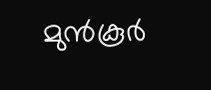മുന്‍കൂര്‍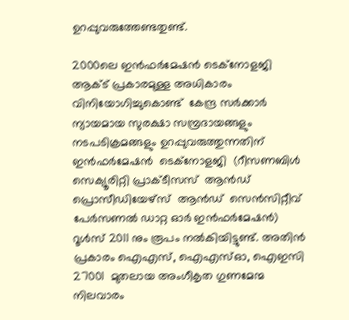ഉറപ്പുവരുത്തേണ്ടതുണ്ട്.

2000ലെ ഇന്‍ഫര്‍മേഷന്‍ ടെക്‌നോളജി ആക്ട് പ്രകാരമുള്ള അധികാരം വിനിയോഗിച്ചുകൊണ്ട്  കേന്ദ്ര സര്‍ക്കാര്‍ ന്യായമായ സുരക്ഷാ സമ്പ്രദായങ്ങളും നടപടിക്രമങ്ങളും ഉറപ്പുവരുത്തുന്നതിന്  ഇന്‍ഫര്‍മേഷന്‍  ടെക്‌നോളജി  (റീസണബിള്‍  സെക്യൂരിറ്റി പ്രാക്ടീസസ്  ആന്‍ഡ്  പ്രൊസീഡിയേഴ്‌സ്  ആന്‍ഡ്  സെന്‍സിറ്റീവ് പേര്‍സണല്‍ ഡാറ്റ ഓര്‍ ഇന്‍ഫര്‍മേഷന്‍) റൂള്‍സ് 2011 നും രൂപം നല്‍കിയിട്ടുണ്ട്. അതിന്‍ പ്രകാരം ഐഎസ്, ഐഎസ്ഓ, ഐഇസി 27001  മുതലായ അംഗീകൃത ഗുണമേന്മ നിലവാരം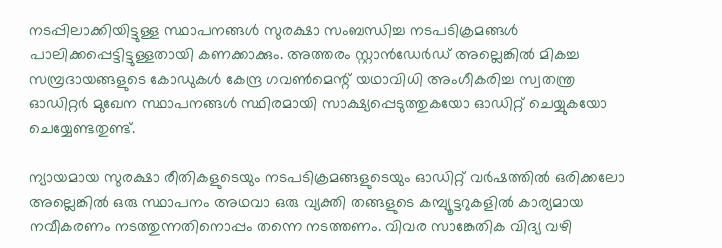നടപ്പിലാക്കിയിട്ടുള്ള സ്ഥാപനങ്ങള്‍ സുരക്ഷാ സംബന്ധിച്ച നടപടിക്രമങ്ങള്‍ പാലിക്കപ്പെട്ടിട്ടുള്ളതായി കണക്കാക്കും. അത്തരം സ്റ്റാന്‍ഡേര്‍ഡ് അല്ലെങ്കില്‍ മികച്ച സമ്പ്രദായങ്ങളുടെ കോഡുകള്‍ കേന്ദ്ര ഗവണ്‍മെന്റ് യഥാവിധി അംഗീകരിച്ച സ്വതന്ത്ര ഓഡിറ്റര്‍ മുഖേന സ്ഥാപനങ്ങള്‍ സ്ഥിരമായി സാക്ഷ്യപ്പെടുത്തുകയോ ഓഡിറ്റ് ചെയ്യുകയോ ചെയ്യേണ്ടതുണ്ട്.

ന്യായമായ സുരക്ഷാ രീതികളുടെയും നടപടിക്രമങ്ങളുടെയും ഓഡിറ്റ് വര്‍ഷത്തില്‍ ഒരിക്കലോ അല്ലെങ്കില്‍ ഒരു സ്ഥാപനം അഥവാ ഒരു വ്യക്തി തങ്ങളുടെ കമ്പ്യൂട്ടറുകളില്‍ കാര്യമായ നവീകരണം നടത്തുന്നതിനൊപ്പം തന്നെ നടത്തണം. വിവര സാങ്കേതിക വിദ്യ വഴി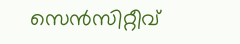സെന്‍സിറ്റീവ്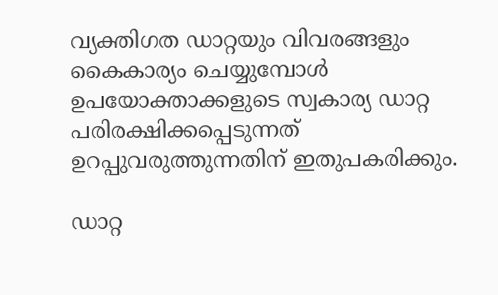വ്യക്തിഗത ഡാറ്റയും വിവരങ്ങളും  കൈകാര്യം ചെയ്യുമ്പോള്‍ ഉപയോക്താക്കളുടെ സ്വകാര്യ ഡാറ്റ പരിരക്ഷിക്കപ്പെടുന്നത് ഉറപ്പുവരുത്തുന്നതിന് ഇതുപകരിക്കും.

ഡാറ്റ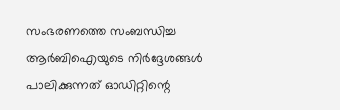സംഭരണത്തെ സംബന്ധിച്ച ആര്‍ബിഐയുടെ നിര്‍ദ്ദേശങ്ങള്‍ പാലിക്കുന്നത് ഓഡിറ്റിന്റെ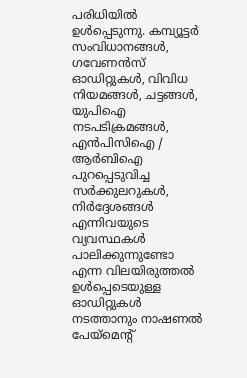പരിധിയില്‍ ഉള്‍പ്പെടുന്നു. കമ്പ്യൂട്ടര്‍ സംവിധാനങ്ങള്‍,  ഗവേണന്‍സ് ഓഡിറ്റുകള്‍, വിവിധ നിയമങ്ങള്‍, ചട്ടങ്ങള്‍,  യുപിഐ നടപടിക്രമങ്ങള്‍, എന്‍പിസിഐ / ആര്‍ബിഐ പുറപ്പെടുവിച്ച സര്‍ക്കുലറുകള്‍, നിര്‍ദ്ദേശങ്ങള്‍ എന്നിവയുടെ വ്യവസ്ഥകള്‍ പാലിക്കുന്നുണ്ടോ എന്ന വിലയിരുത്തല്‍ ഉള്‍പ്പെടെയുള്ള ഓഡിറ്റുകള്‍ നടത്താനും നാഷണല്‍ പേയ്‌മെന്റ്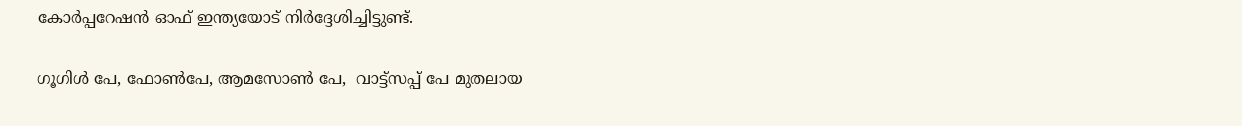കോര്‍പ്പറേഷന്‍ ഓഫ് ഇന്ത്യയോട് നിര്‍ദ്ദേശിച്ചിട്ടുണ്ട്.

ഗൂഗിള്‍ പേ, ഫോണ്‍പേ, ആമസോണ്‍ പേ,  വാട്ട്‌സപ്പ് പേ മുതലായ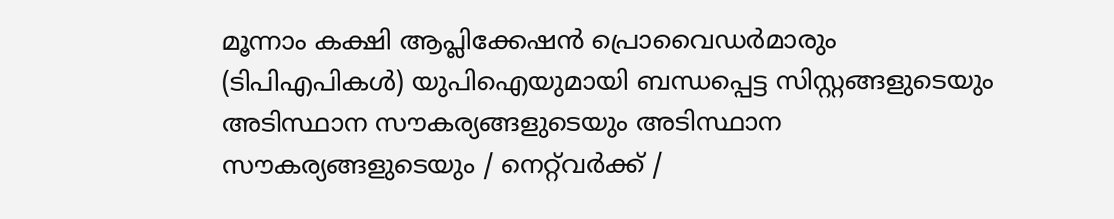മൂന്നാം കക്ഷി ആപ്ലിക്കേഷന്‍ പ്രൊവൈഡര്‍മാരും  (ടിപിഎപികള്‍) യുപിഐയുമായി ബന്ധപ്പെട്ട സിസ്റ്റങ്ങളുടെയും അടിസ്ഥാന സൗകര്യങ്ങളുടെയും അടിസ്ഥാന സൗകര്യങ്ങളുടെയും / നെറ്റ്‌വര്‍ക്ക് /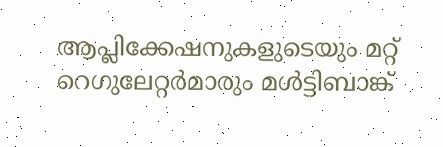ആപ്ലിക്കേഷനുകളുടെയും മറ്റ് റെഗുലേറ്റര്‍മാരും മള്‍ട്ടിബാങ്ക്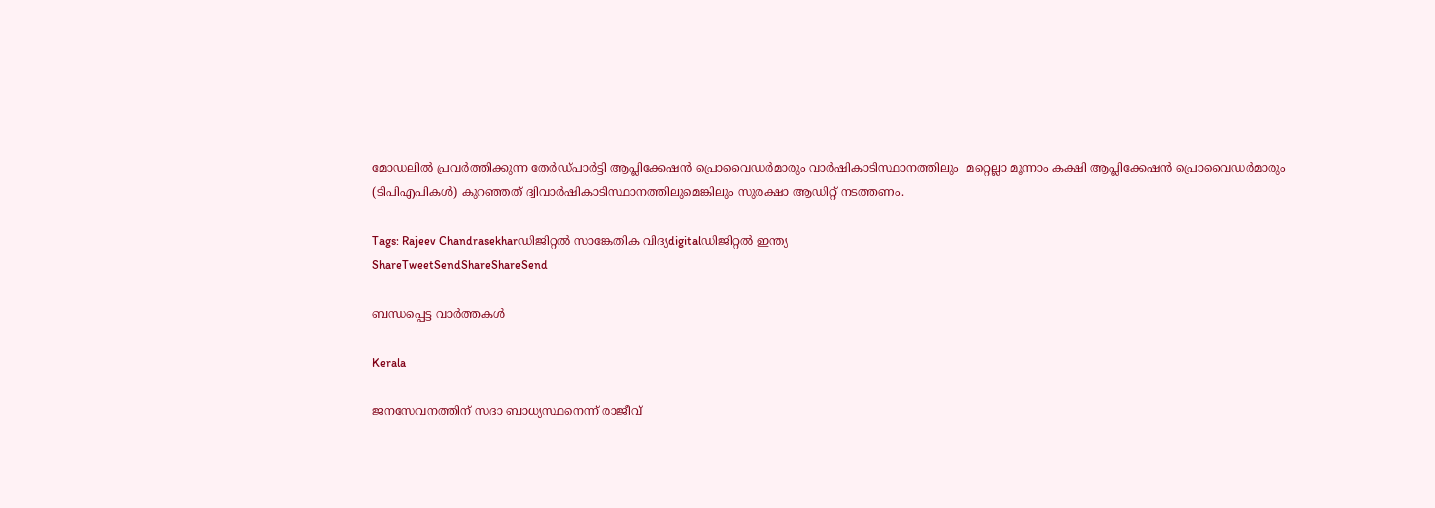മോഡലില്‍ പ്രവര്‍ത്തിക്കുന്ന തേര്‍ഡ്പാര്‍ട്ടി ആപ്ലിക്കേഷന്‍ പ്രൊവൈഡര്‍മാരും വാര്‍ഷികാടിസ്ഥാനത്തിലും  മറ്റെല്ലാ മൂന്നാം കക്ഷി ആപ്ലിക്കേഷന്‍ പ്രൊവൈഡര്‍മാരും (ടിപിഎപികള്‍) കുറഞ്ഞത് ദ്വിവാര്‍ഷികാടിസ്ഥാനത്തിലുമെങ്കിലും സുരക്ഷാ ആഡിറ്റ് നടത്തണം.

Tags: Rajeev Chandrasekharഡിജിറ്റല്‍ സാങ്കേതിക വിദ്യdigitalഡിജിറ്റൽ ഇന്ത്യ
ShareTweetSendShareShareSend

ബന്ധപ്പെട്ട വാര്‍ത്തകള്‍

Kerala

ജനസേവനത്തിന് സദാ ബാധ്യസ്ഥനെന്ന് രാജീവ്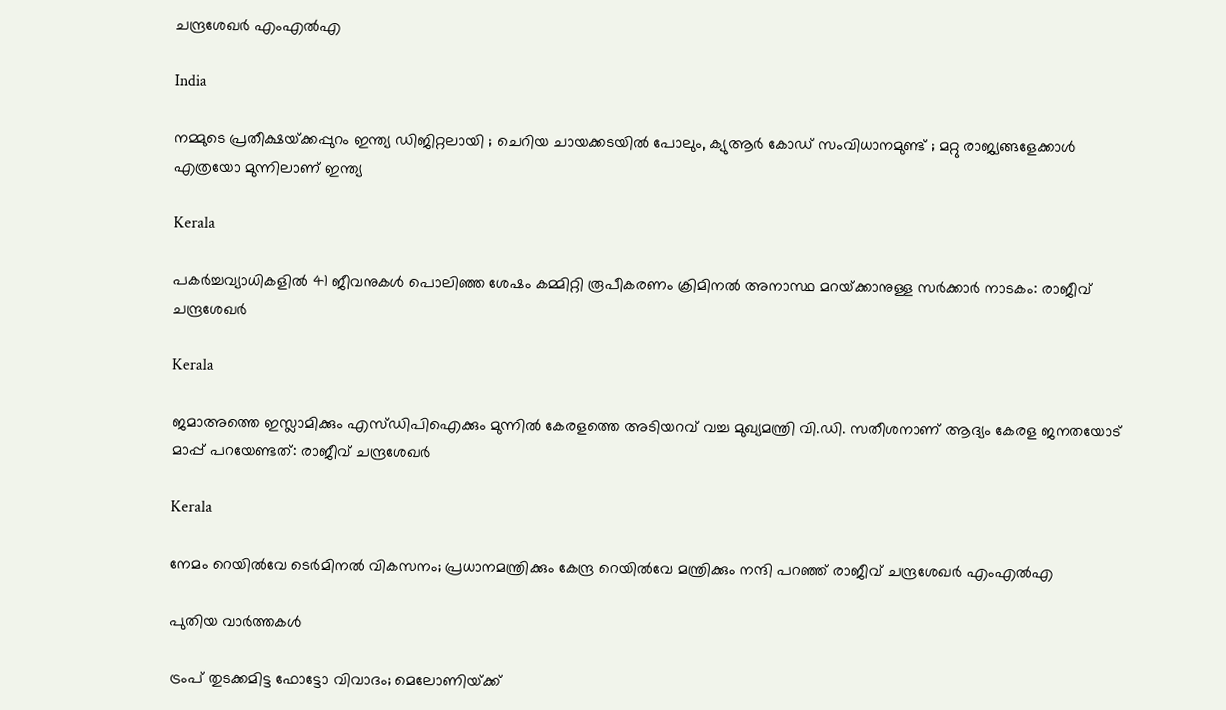ചന്ദ്രശേഖര്‍ എംഎല്‍എ

India

നമ്മുടെ പ്രതീക്ഷയ്‌ക്കപ്പുറം ഇന്ത്യ ഡിജിറ്റലായി ; ചെറിയ ചായക്കടയിൽ പോലും, ക്യുആർ കോഡ് സംവിധാനമുണ്ട് ; മറ്റു രാജ്യങ്ങളേക്കാൾ എത്രയോ മുന്നിലാണ് ഇന്ത്യ

Kerala

പകര്‍ച്ചവ്യാധികളില്‍ 41 ജീവനുകള്‍ പൊലിഞ്ഞ ശേഷം കമ്മിറ്റി രൂപീകരണം ക്രിമിനല്‍ അനാസ്ഥ മറയ്‌ക്കാനുള്ള സര്‍ക്കാര്‍ നാടകം: രാജീവ് ചന്ദ്രശേഖര്‍

Kerala

ജമാഅത്തെ ഇസ്ലാമിക്കും എസ്‍ഡിപിഐക്കും മുന്നിൽ കേരളത്തെ അടിയറവ് വച്ച മുഖ്യമന്ത്രി വി.ഡി. സതീശനാണ് ആദ്യം കേരള ജനതയോട് മാപ്പ് പറയേണ്ടത്: രാജീവ് ചന്ദ്രശേഖർ

Kerala

നേമം റെയിൽവേ ടെർമിനൽ വികസനം; പ്രധാനമന്ത്രിക്കും കേന്ദ്ര റെയിൽവേ മന്ത്രിക്കും നന്ദി പറഞ്ഞ് രാജീവ് ചന്ദ്രശേഖർ എംഎൽഎ

പുതിയ വാര്‍ത്തകള്‍

ട്രംപ് തുടക്കമിട്ട ഫോട്ടോ വിവാദം; മെലോണിയ്‌ക്ക്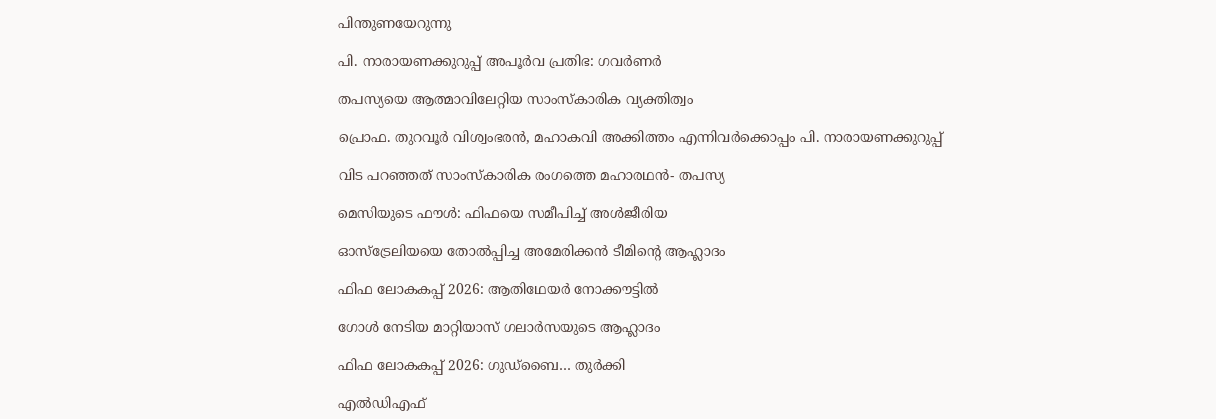പിന്തുണയേറുന്നു

പി. നാരായണക്കുറുപ്പ് അപൂര്‍വ പ്രതിഭ: ഗവര്‍ണര്‍

തപസ്യയെ ആത്മാവിലേറ്റിയ സാംസ്‌കാരിക വ്യക്തിത്വം

പ്രൊഫ. തുറവൂര്‍ വിശ്വംഭരന്‍, മഹാകവി അക്കിത്തം എന്നിവര്‍ക്കൊപ്പം പി. നാരായണക്കുറുപ്പ്‌

വിട പറഞ്ഞത് സാംസ്‌കാരിക രംഗത്തെ മഹാരഥന്‍- തപസ്യ

മെസിയുടെ ഫൗള്‍: ഫിഫയെ സമീപിച്ച് അള്‍ജീരിയ

ഓസ്‌ട്രേലിയയെ തോല്‍പ്പിച്ച അമേരിക്കന്‍ ടീമിന്റെ ആഹ്ലാദം

ഫിഫ ലോകകപ്പ് 2026: ആതിഥേയര്‍ നോക്കൗട്ടില്‍

ഗോള്‍ നേടിയ മാറ്റിയാസ് ഗലാര്‍സയുടെ ആഹ്ലാദം

ഫിഫ ലോകകപ്പ് 2026: ഗുഡ്‌ബൈ… തുര്‍ക്കി

എല്‍ഡിഎഫ്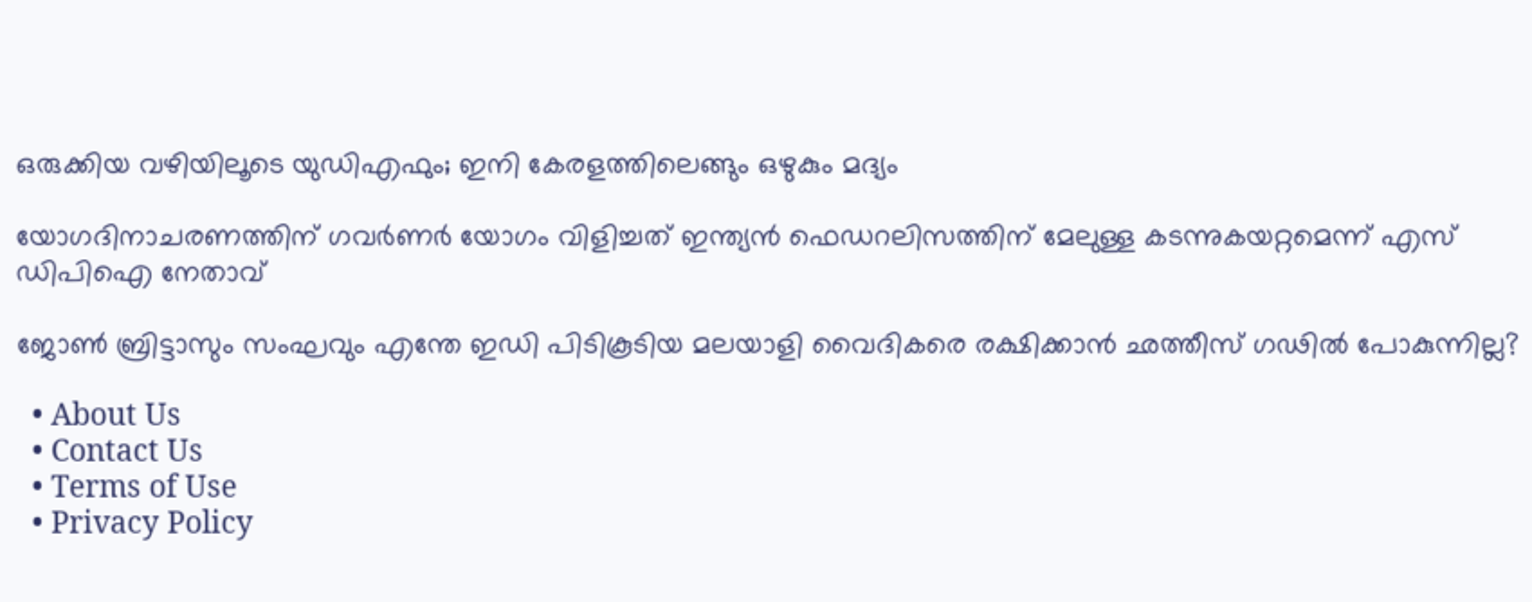ഒരുക്കിയ വഴിയിലൂടെ യുഡിഎഫും; ഇനി കേരളത്തിലെങ്ങും ഒഴുകും മദ്യം

യോഗദിനാചരണത്തിന് ഗവര്‍ണര്‍ യോഗം വിളിച്ചത് ഇന്ത്യന്‍ ഫെഡറലിസത്തിന് മേലുള്ള കടന്നുകയറ്റമെന്ന് എസ് ഡിപിഐ നേതാവ്

ജോണ്‍ ബ്രിട്ടാസും സംഘവും എന്തേ ഇഡി പിടികൂടിയ മലയാളി വൈദികരെ രക്ഷിക്കാന്‍ ഛത്തീസ് ഗഢില്‍ പോകുന്നില്ല?

  • About Us
  • Contact Us
  • Terms of Use
  • Privacy Policy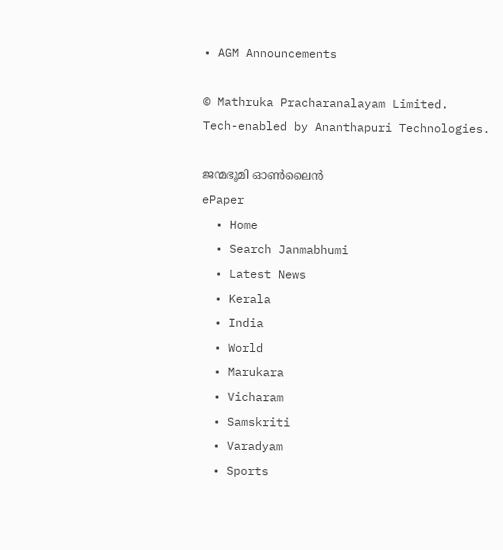• AGM Announcements

© Mathruka Pracharanalayam Limited.
Tech-enabled by Ananthapuri Technologies.

ജന്മഭൂമി ഓണ്‍ലൈന്‍
ePaper
  • Home
  • Search Janmabhumi
  • Latest News
  • Kerala
  • India
  • World
  • Marukara
  • Vicharam
  • Samskriti
  • Varadyam
  • Sports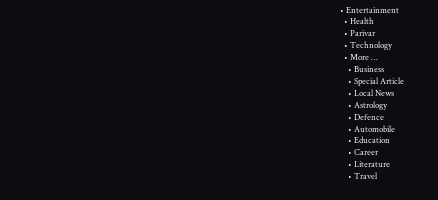• Entertainment
  • Health
  • Parivar
  • Technology
  • More …
    • Business
    • Special Article
    • Local News
    • Astrology
    • Defence
    • Automobile
    • Education
    • Career
    • Literature
    • Travel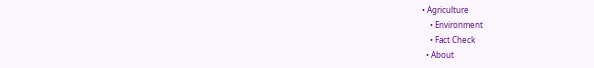• Agriculture
    • Environment
    • Fact Check
  • About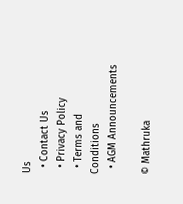Us
  • Contact Us
  • Privacy Policy
  • Terms and Conditions
  • AGM Announcements

© Mathruka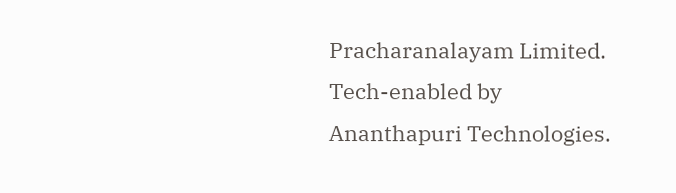Pracharanalayam Limited.
Tech-enabled by Ananthapuri Technologies.